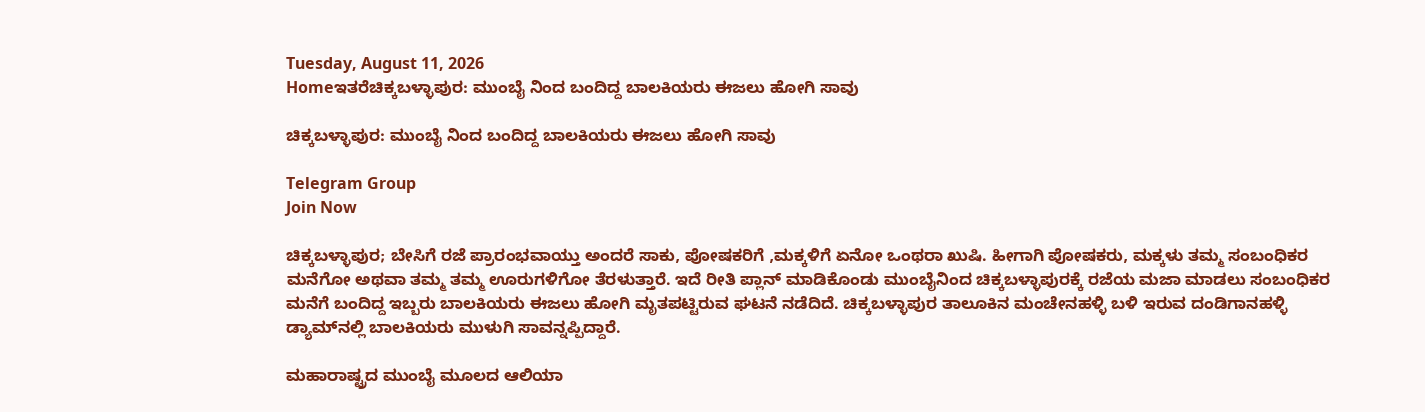Tuesday, August 11, 2026
Homeಇತರೆಚಿಕ್ಕಬಳ್ಳಾಪುರ: ಮುಂಬೈ ನಿಂದ ಬಂದಿದ್ದ ಬಾಲಕಿಯರು ಈಜಲು ಹೋಗಿ ಸಾವು

ಚಿಕ್ಕಬಳ್ಳಾಪುರ: ಮುಂಬೈ ನಿಂದ ಬಂದಿದ್ದ ಬಾಲಕಿಯರು ಈಜಲು ಹೋಗಿ ಸಾವು

Telegram Group
Join Now

ಚಿಕ್ಕಬಳ್ಳಾಪುರ; ಬೇಸಿಗೆ ರಜೆ ಪ್ರಾರಂಭವಾಯ್ತು ಅಂದರೆ ಸಾಕು, ಪೋಷಕರಿಗೆ ,ಮಕ್ಕಳಿಗೆ ಏನೋ ಒಂಥರಾ ಖುಷಿ. ಹೀಗಾಗಿ ಪೋಷಕರು, ಮಕ್ಕಳು ತಮ್ಮ ಸಂಬಂಧಿಕರ ಮನೆಗೋ ಅಥವಾ ತಮ್ಮ ತಮ್ಮ ಊರುಗಳಿಗೋ ತೆರಳುತ್ತಾರೆ. ಇದೆ ರೀತಿ ಪ್ಲಾನ್ ಮಾಡಿಕೊಂಡು ಮುಂಬೈನಿಂದ ಚಿಕ್ಕಬಳ್ಳಾಪುರಕ್ಕೆ ರಜೆಯ ಮಜಾ ಮಾಡಲು ಸಂಬಂಧಿಕರ ಮನೆಗೆ ಬಂದಿದ್ದ ಇಬ್ಬರು ಬಾಲಕಿಯರು ಈಜಲು ಹೋಗಿ ಮೃತಪಟ್ಟಿರುವ ಘಟನೆ ನಡೆದಿದೆ. ಚಿಕ್ಕಬಳ್ಳಾಪುರ ತಾಲೂಕಿನ ಮಂಚೇನಹಳ್ಳಿ ಬಳಿ ಇರುವ ದಂಡಿಗಾನಹಳ್ಳಿ ಡ್ಯಾಮ್‌ನಲ್ಲಿ ಬಾಲಕಿಯರು ಮುಳುಗಿ ಸಾವನ್ನಪ್ಪಿದ್ದಾರೆ.

ಮಹಾರಾಷ್ಟ್ರದ ಮುಂಬೈ ಮೂಲದ ಆಲಿಯಾ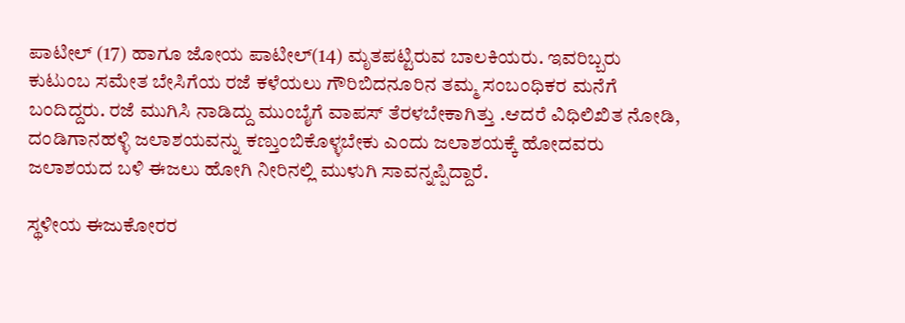ಪಾಟೀಲ್ (17) ಹಾಗೂ ಜೋಯ ಪಾಟೀಲ್(14) ಮೃತಪಟ್ಟಿರುವ ಬಾಲಕಿಯರು. ಇವರಿಬ್ಬರು ಕುಟುಂಬ ಸಮೇತ ಬೇಸಿಗೆಯ ರಜೆ ಕಳೆಯಲು ಗೌರಿಬಿದನೂರಿನ ತಮ್ಮ ಸಂಬಂಧಿಕರ ಮನೆಗೆ ಬಂದಿದ್ದರು. ರಜೆ ಮುಗಿಸಿ ನಾಡಿದ್ದು ಮುಂಬೈಗೆ ವಾಪಸ್ ತೆರಳಬೇಕಾಗಿತ್ತು .ಆದರೆ ವಿಧಿಲಿಖಿತ ನೋಡಿ, ದಂಡಿಗಾನಹಳ್ಳಿ ಜಲಾಶಯವನ್ನು ಕಣ್ತುಂಬಿಕೊಳ್ಳಬೇಕು ಎಂದು ಜಲಾಶಯಕ್ಕೆ ಹೋದವರು ಜಲಾಶಯದ ಬಳಿ ಈಜಲು ಹೋಗಿ ನೀರಿನಲ್ಲಿ ಮುಳುಗಿ ಸಾವನ್ನಪ್ಪಿದ್ದಾರೆ.

ಸ್ಥಳೀಯ ಈಜುಕೋರರ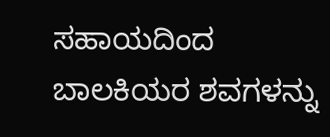ಸಹಾಯದಿಂದ ಬಾಲಕಿಯರ ಶವಗಳನ್ನು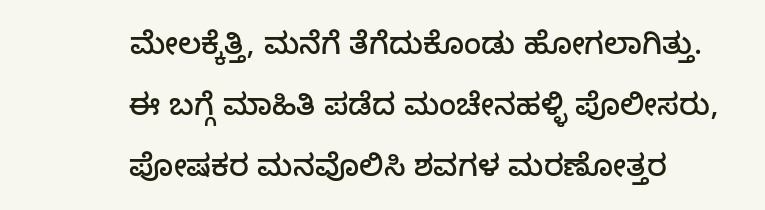ಮೇಲಕ್ಕೆತ್ತಿ, ಮನೆಗೆ ತೆಗೆದುಕೊಂಡು ಹೋಗಲಾಗಿತ್ತು. ಈ ಬಗ್ಗೆ ಮಾಹಿತಿ ಪಡೆದ ಮಂಚೇನಹಳ್ಳಿ ಪೊಲೀಸರು, ಪೋಷಕರ ಮನವೊಲಿಸಿ ಶವಗಳ ಮರಣೋತ್ತರ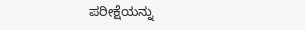ಪರೀಕ್ಷೆಯನ್ನು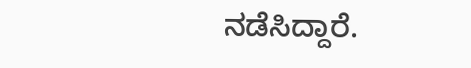ನಡೆಸಿದ್ದಾರೆ.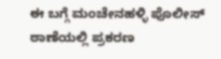ಈ ಬಗ್ಗೆ ಮಂಚೇನಹಳ್ಳಿ ಪೊಲೀಸ್ ಠಾಣೆಯಲ್ಲಿ ಪ್ರಕರಣ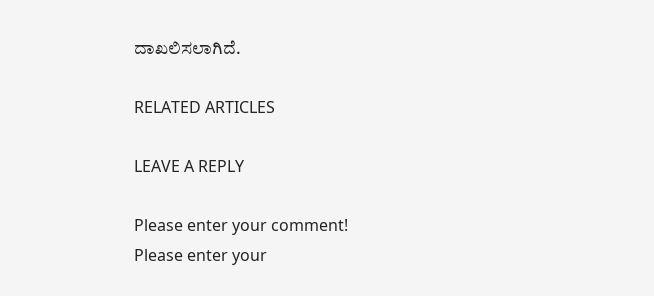ದಾಖಲಿಸಲಾಗಿದೆ.

RELATED ARTICLES

LEAVE A REPLY

Please enter your comment!
Please enter your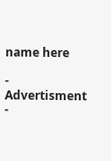name here

- Advertisment -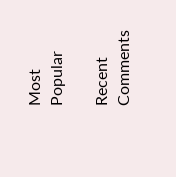Most Popular

Recent Comments